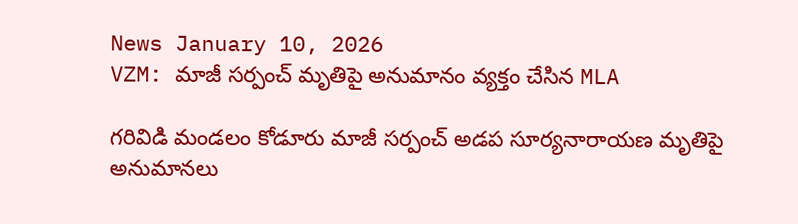News January 10, 2026
VZM: మాజీ సర్పంచ్ మృతిపై అనుమానం వ్యక్తం చేసిన MLA

గరివిడి మండలం కోడూరు మాజీ సర్పంచ్ అడప సూర్యనారాయణ మృతిపై అనుమానలు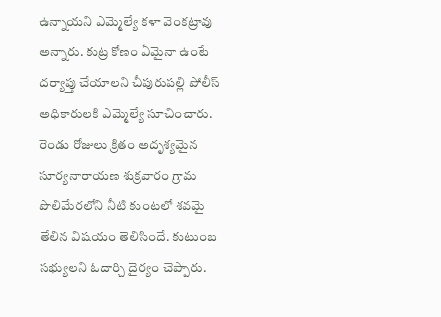ఉన్నాయని ఎమ్మెల్యే కళా వెంకట్రావు అన్నారు. కుట్ర కోణం ఏమైనా ఉంటే దర్యాప్తు చేయాలని చీపురుపల్లి పోలీస్ అధికారులకి ఎమ్మెల్యే సూచించారు. రెండు రోజులు క్రితం అదృశ్యమైన సూర్యనారాయణ శుక్రవారం గ్రామ పొలిమేరలోని నీటి కుంటలో శవమై తేలిన విషయం తెలిసిందే. కుటుంబ సభ్యులని ఓదార్చి దైర్యం చెప్పారు.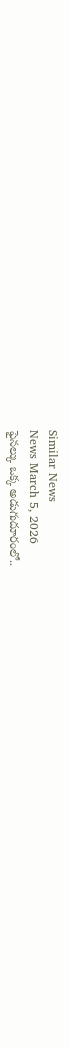Similar News
News March 5, 2026
ఫైనల్కు ఒక్క అడుగుదూరంలో..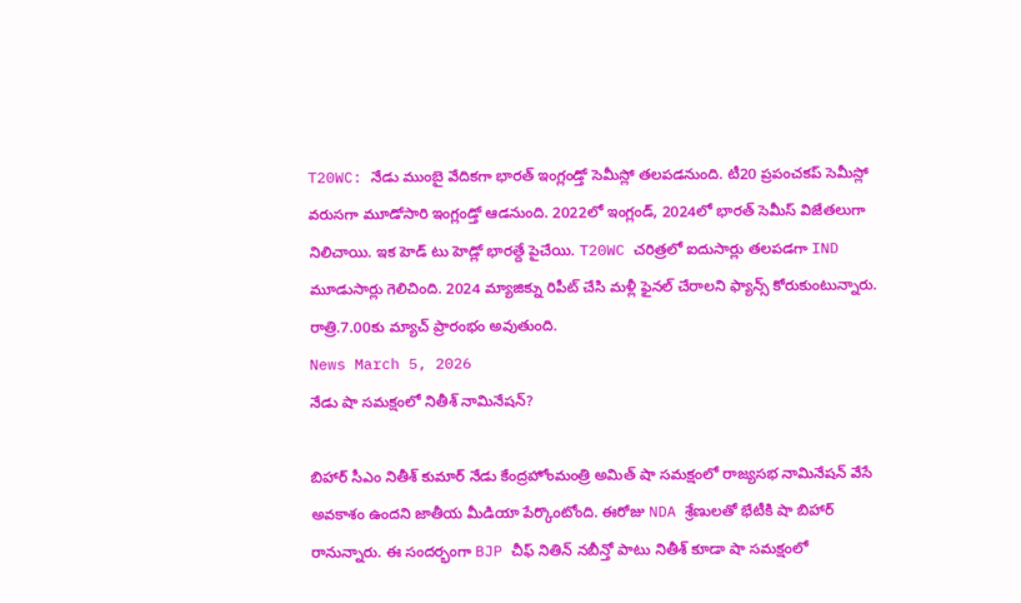T20WC: నేడు ముంబై వేదికగా భారత్ ఇంగ్లండ్తో సెమీస్లో తలపడనుంది. టీ20 ప్రపంచకప్ సెమీస్లో వరుసగా మూడోసారి ఇంగ్లండ్తో ఆడనుంది. 2022లో ఇంగ్లండ్, 2024లో భారత్ సెమీస్ విజేతలుగా నిలిచాయి. ఇక హెడ్ టు హెడ్లో భారత్దే పైచేయి. T20WC చరిత్రలో ఐదుసార్లు తలపడగా IND మూడుసార్లు గెలిచింది. 2024 మ్యాజిక్ను రిపీట్ చేసి మళ్లీ ఫైనల్ చేరాలని ఫ్యాన్స్ కోరుకుంటున్నారు. రాత్రి.7.00కు మ్యాచ్ ప్రారంభం అవుతుంది.
News March 5, 2026
నేడు షా సమక్షంలో నితీశ్ నామినేషన్?

బిహార్ సీఎం నితీశ్ కుమార్ నేడు కేంద్రహోంమంత్రి అమిత్ షా సమక్షంలో రాజ్యసభ నామినేషన్ వేసే అవకాశం ఉందని జాతీయ మీడియా పేర్కొంటోంది. ఈరోజు NDA శ్రేణులతో భేటీకి షా బిహార్ రానున్నారు. ఈ సందర్భంగా BJP చీఫ్ నితిన్ నబీన్తో పాటు నితీశ్ కూడా షా సమక్షంలో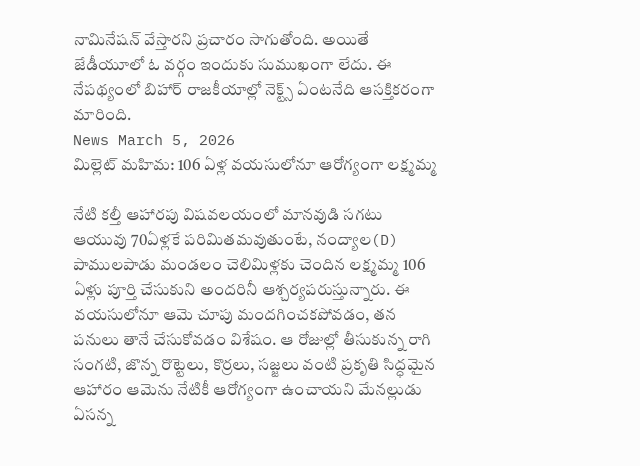నామినేషన్ వేస్తారని ప్రచారం సాగుతోంది. అయితే జేడీయూలో ఓ వర్గం ఇందుకు సుముఖంగా లేదు. ఈ నేపథ్యంలో బిహార్ రాజకీయాల్లో నెక్ట్స్ ఏంటనేది ఆసక్తికరంగా మారింది.
News March 5, 2026
మిల్లెట్ మహిమ: 106 ఏళ్ల వయసులోనూ ఆరోగ్యంగా లక్ష్మమ్మ

నేటి కల్తీ ఆహారపు విషవలయంలో మానవుడి సగటు ఆయువు 70ఏళ్లకే పరిమితమవుతుంటే, నంద్యాల(D) పాములపాడు మండలం చెలిమిళ్లకు చెందిన లక్ష్మమ్మ 106 ఏళ్లు పూర్తి చేసుకుని అందరినీ ఆశ్చర్యపరుస్తున్నారు. ఈ వయసులోనూ ఆమె చూపు మందగించకపోవడం, తన పనులు తానే చేసుకోవడం విశేషం. ఆ రోజుల్లో తీసుకున్న రాగి సంగటి, జొన్న రొట్టెలు, కొర్రలు, సజ్జలు వంటి ప్రకృతి సిద్ధమైన ఆహారం ఆమెను నేటికీ ఆరోగ్యంగా ఉంచాయని మేనల్లుడు ఏసన్న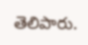తెలిపారు.